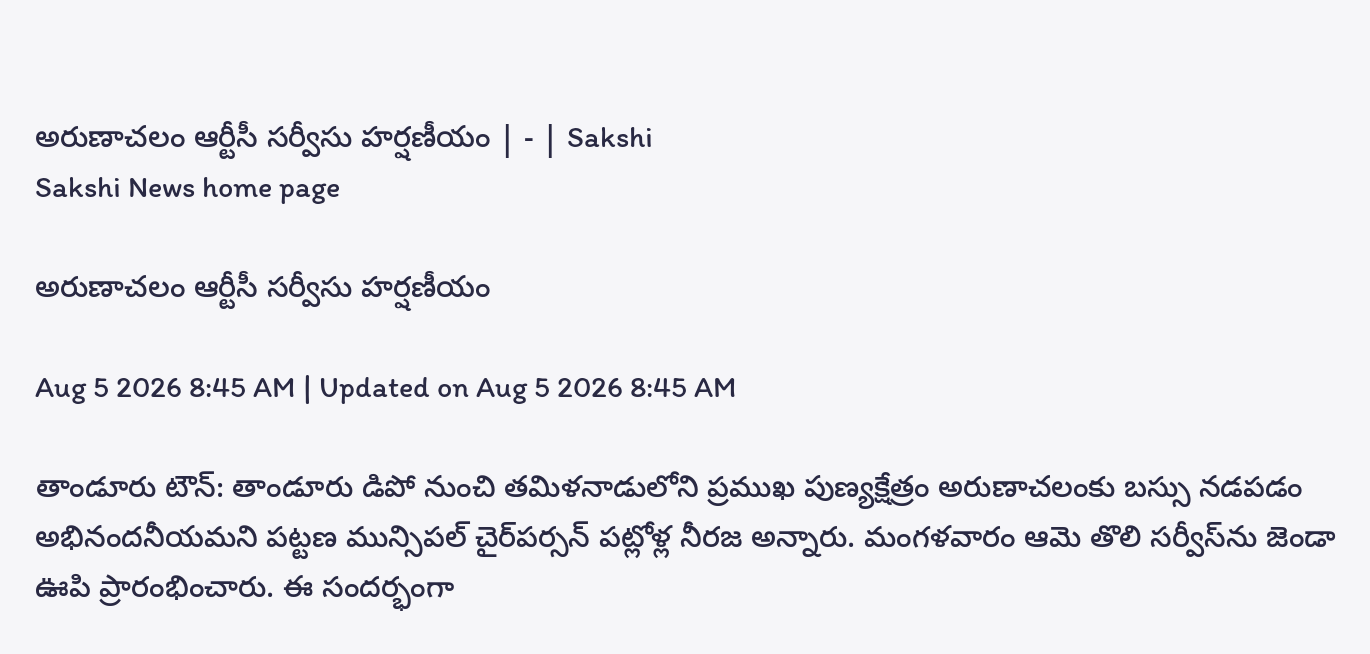అరుణాచలం ఆర్టీసీ సర్వీసు హర్షణీయం | - | Sakshi
Sakshi News home page

అరుణాచలం ఆర్టీసీ సర్వీసు హర్షణీయం

Aug 5 2026 8:45 AM | Updated on Aug 5 2026 8:45 AM

తాండూరు టౌన్‌: తాండూరు డిపో నుంచి తమిళనాడులోని ప్రముఖ పుణ్యక్షేత్రం అరుణాచలంకు బస్సు నడపడం అభినందనీయమని పట్టణ మున్సిపల్‌ చైర్‌పర్సన్‌ పట్లోళ్ల నీరజ అన్నారు. మంగళవారం ఆమె తొలి సర్వీస్‌ను జెండా ఊపి ప్రారంభించారు. ఈ సందర్భంగా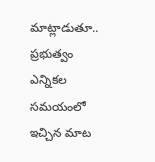మాట్లాడుతూ.. ప్రభుత్వం ఎన్నికల సమయంలో ఇచ్చిన మాట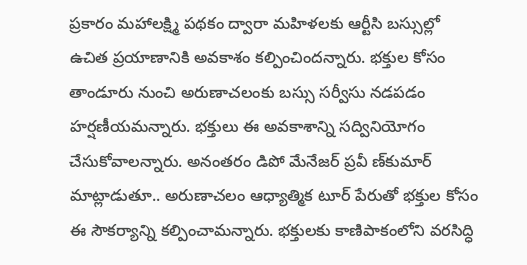ప్రకారం మహాలక్ష్మి పథకం ద్వారా మహిళలకు ఆర్టీసి బస్సుల్లో ఉచిత ప్రయాణానికి అవకాశం కల్పించిందన్నారు. భక్తుల కోసం తాండూరు నుంచి అరుణాచలంకు బస్సు సర్వీసు నడపడం హర్షణీయమన్నారు. భక్తులు ఈ అవకాశాన్ని సద్వినియోగం చేసుకోవాలన్నారు. అనంతరం డిపో మేనేజర్‌ ప్రవీ ణ్‌కుమార్‌ మాట్లాడుతూ.. అరుణాచలం ఆధ్యాత్మిక టూర్‌ పేరుతో భక్తుల కోసం ఈ సౌకర్యాన్ని కల్పించామన్నారు. భక్తులకు కాణిపాకంలోని వరసిద్ధి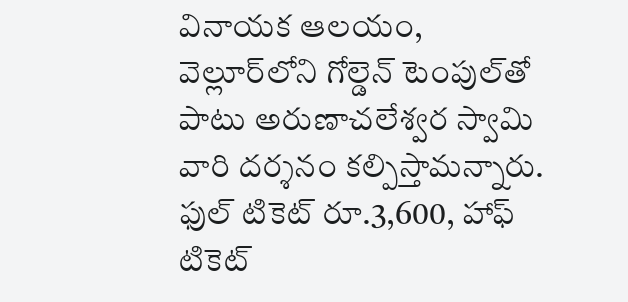వినాయక ఆలయం, వెల్లూర్‌లోని గోల్డెన్‌ టెంపుల్‌తో పాటు అరుణాచలేశ్వర స్వామి వారి దర్శనం కల్పిస్తామన్నారు. ఫుల్‌ టికెట్‌ రూ.3,600, హాఫ్‌ టికెట్‌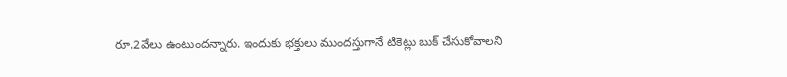రూ.2వేలు ఉంటుందన్నారు. ఇందుకు భక్తులు ముందస్తుగానే టికెట్లు బుక్‌ చేసుకోవాలని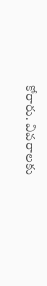కోరారు. వివరాలకు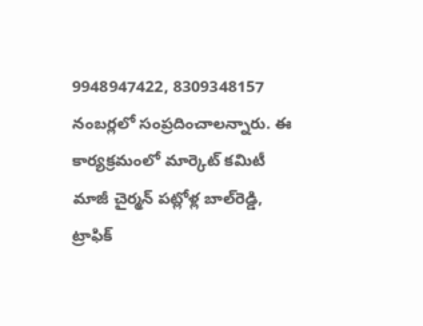9948947422, 8309348157 నంబర్లలో సంప్రదించాలన్నారు. ఈ కార్యక్రమంలో మార్కెట్‌ కమిటీ మాజీ చైర్మన్‌ పట్లోళ్ల బాల్‌రెడ్డి, ట్రాఫిక్‌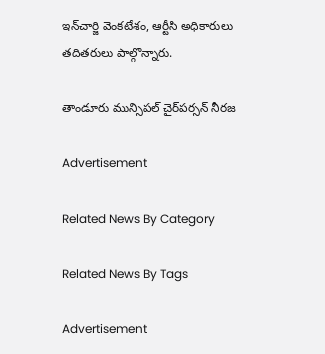ఇన్‌చార్జి వెంకటేశం, ఆర్టీసి అధికారులు తదితరులు పాల్గొన్నారు.

తాండూరు మున్సిపల్‌ చైర్‌పర్సన్‌ నీరజ

Advertisement

Related News By Category

Related News By Tags

Advertisement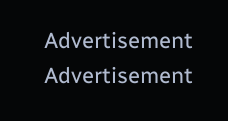Advertisement
Advertisement